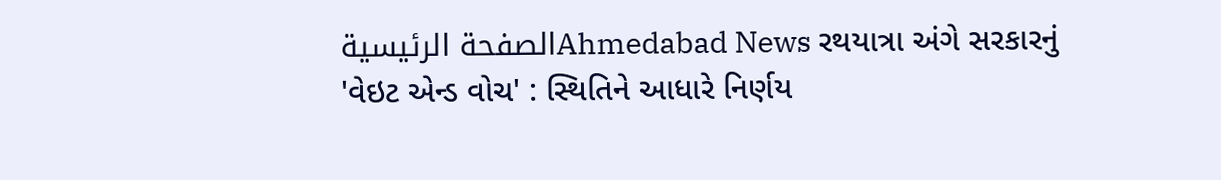الصفحة الرئيسيةAhmedabad News રથયાત્રા અંગે સરકારનું 'વેઇટ એન્ડ વોચ' : સ્થિતિને આધારે નિર્ણય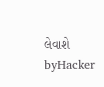લેવાશે byHacker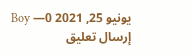Boy —يونيو 25, 2021 0
إرسال تعليق